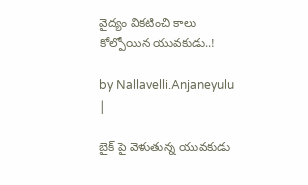వైద్యం విక‌టించి కాలు కోల్పోయిన యువకుడు..!

by Nallavelli.Anjaneyulu |

బైక్ పై వెళుతున్న యువకుడు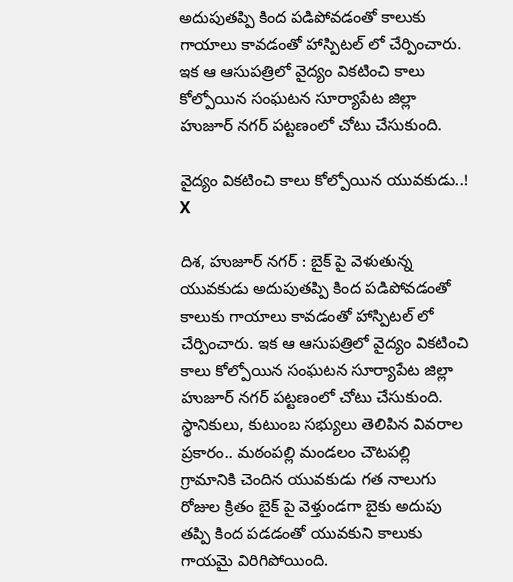అదుపుతప్పి కింద పడిపోవడంతో కాలుకు గాయాలు కావ‌డంతో హాస్పిటల్ లో చేర్పించారు. ఇక ఆ ఆసుప‌త్రిలో వైద్యం వికటించి కాలు కోల్పోయిన సంఘటన సూర్యాపేట జిల్లా హుజూర్ నగర్ పట్టణంలో చోటు చేసుకుంది.

వైద్యం విక‌టించి కాలు కోల్పోయిన యువకుడు..!
X

దిశ, హుజూర్ నగర్ : బైక్ పై వెళుతున్న యువకుడు అదుపుతప్పి కింద పడిపోవడంతో కాలుకు గాయాలు కావ‌డంతో హాస్పిటల్ లో చేర్పించారు. ఇక ఆ ఆసుప‌త్రిలో వైద్యం వికటించి కాలు కోల్పోయిన సంఘటన సూర్యాపేట జిల్లా హుజూర్ నగర్ పట్టణంలో చోటు చేసుకుంది. స్థానికులు, కుటుంబ సభ్యులు తెలిపిన వివరాల ప్రకారం.. మఠంపల్లి మండలం చౌటపల్లి గ్రామానికి చెందిన యువకుడు గత నాలుగు రోజుల క్రితం బైక్ పై వెళ్తుండగా బైకు అదుపు తప్పి కింద పడడంతో యువకుని కాలుకు గాయమై విరిగిపోయింది.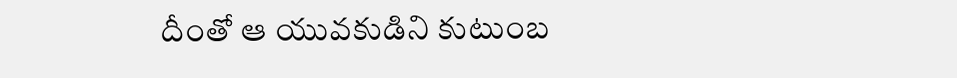దీంతో ఆ యువకుడిని కుటుంబ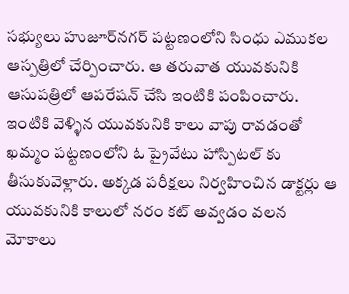సభ్యులు హుజూర్‌నగర్ పట్టణంలోని సింధు ఎముకల ఆస్పత్రిలో చేర్పించారు. ఆ తరువాత యువకునికి ఆసుప‌త్రిలో ఆపరేషన్ చేసి ఇంటికి పంపించారు. ఇంటికి వెళ్ళిన యువకునికి కాలు వాపు రావడంతో ఖమ్మం పట్టణంలోని ఓ ప్రైవేటు హాస్పిటల్ కు తీసుకువెళ్లారు. అక్కడ పరీక్షలు నిర్వహించిన డాక్టర్లు ఆ యువకునికి కాలులో నరం కట్ అవ్వడం వలన మోకాలు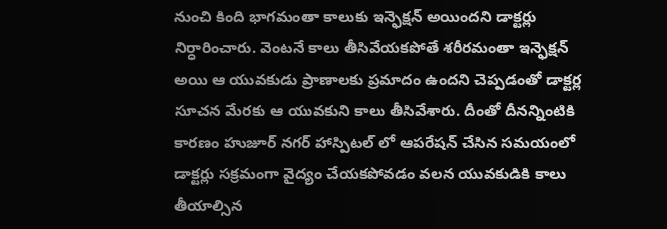నుంచి కింది భాగమంతా కాలుకు ఇన్ఫెక్షన్ అయిందని డాక్టర్లు నిర్ధారించారు. వెంటనే కాలు తీసివేయకపోతే శరీరమంతా ఇన్ఫెక్షన్ అయి ఆ యువకుడు ప్రాణాలకు ప్రమాదం ఉందని చెప్పడంతో డాక్టర్ల సూచన మేరకు ఆ యువకుని కాలు తీసివేశారు. దీంతో దీనన్నింటికి కారణం హుజూర్ నగర్ హాస్పిటల్ లో ఆపరేషన్ చేసిన సమయంలో డాక్టర్లు సక్రమంగా వైద్యం చేయకపోవడం వలన యువకుడికి కాలు తీయాల్సిన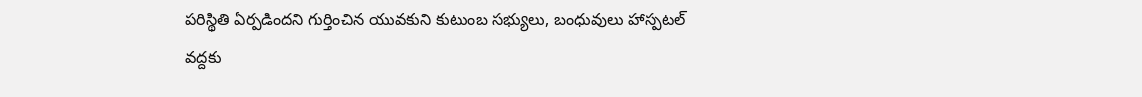పరిస్థితి ఏర్పడిందని గుర్తించిన యువకుని కుటుంబ సభ్యులు, బంధువులు హాస్పటల్ వద్దకు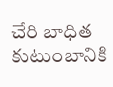చేరి బాధిత కుటుంబానికి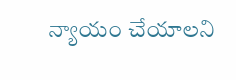న్యాయం చేయాలని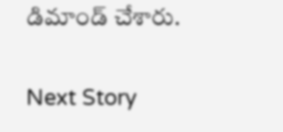డిమాండ్ చేశారు.

Next Story